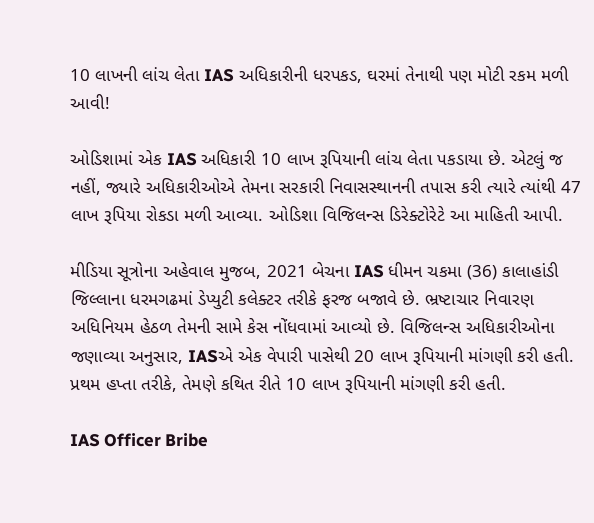10 લાખની લાંચ લેતા IAS અધિકારીની ધરપકડ, ઘરમાં તેનાથી પણ મોટી રકમ મળી આવી!

ઓડિશામાં એક IAS અધિકારી 10 લાખ રૂપિયાની લાંચ લેતા પકડાયા છે. એટલું જ નહીં, જ્યારે અધિકારીઓએ તેમના સરકારી નિવાસસ્થાનની તપાસ કરી ત્યારે ત્યાંથી 47 લાખ રૂપિયા રોકડા મળી આવ્યા. ઓડિશા વિજિલન્સ ડિરેક્ટોરેટે આ માહિતી આપી.

મીડિયા સૂત્રોના અહેવાલ મુજબ, 2021 બેચના IAS ધીમન ચકમા (36) કાલાહાંડી જિલ્લાના ધરમગઢમાં ડેપ્યુટી કલેક્ટર તરીકે ફરજ બજાવે છે. ભ્રષ્ટાચાર નિવારણ અધિનિયમ હેઠળ તેમની સામે કેસ નોંધવામાં આવ્યો છે. વિજિલન્સ અધિકારીઓના જણાવ્યા અનુસાર, IASએ એક વેપારી પાસેથી 20 લાખ રૂપિયાની માંગણી કરી હતી. પ્રથમ હપ્તા તરીકે, તેમણે કથિત રીતે 10 લાખ રૂપિયાની માંગણી કરી હતી.

IAS Officer Bribe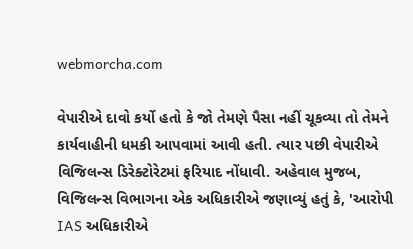webmorcha.com

વેપારીએ દાવો કર્યો હતો કે જો તેમણે પૈસા નહીં ચૂકવ્યા તો તેમને કાર્યવાહીની ધમકી આપવામાં આવી હતી. ત્યાર પછી વેપારીએ વિજિલન્સ ડિરેક્ટોરેટમાં ફરિયાદ નોંધાવી. અહેવાલ મુજબ, વિજિલન્સ વિભાગના એક અધિકારીએ જણાવ્યું હતું કે, 'આરોપી IAS અધિકારીએ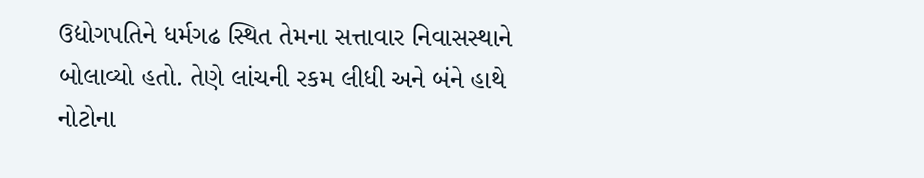ઉદ્યોગપતિને ધર્મગઢ સ્થિત તેમના સત્તાવાર નિવાસસ્થાને બોલાવ્યો હતો. તેણે લાંચની રકમ લીધી અને બંને હાથે નોટોના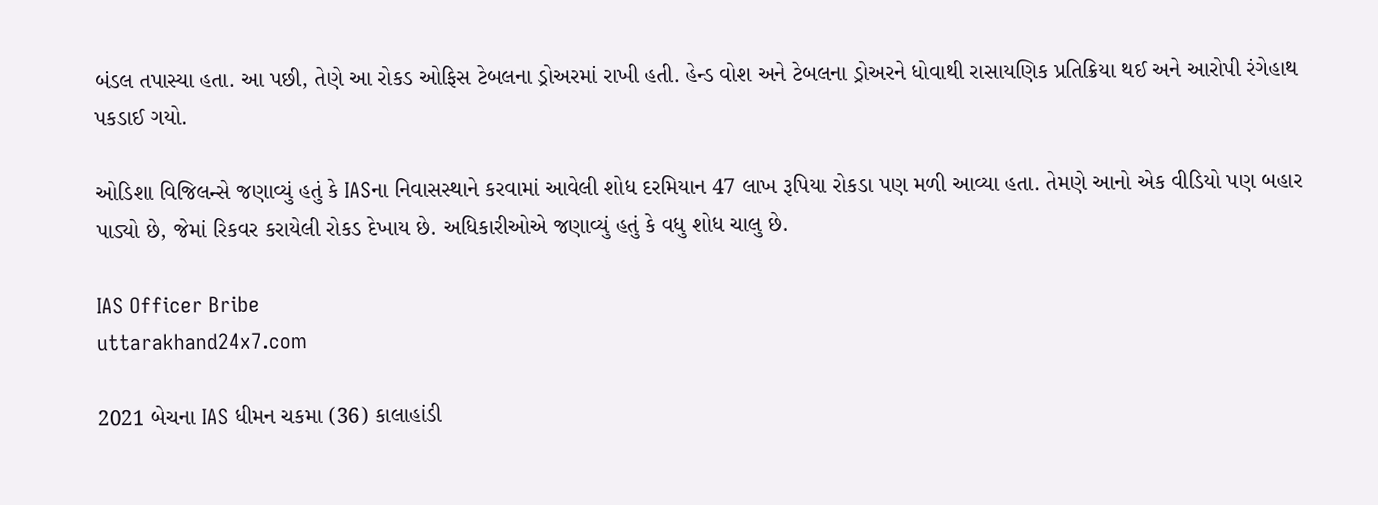બંડલ તપાસ્યા હતા. આ પછી, તેણે આ રોકડ ઓફિસ ટેબલના ડ્રોઅરમાં રાખી હતી. હેન્ડ વોશ અને ટેબલના ડ્રોઅરને ધોવાથી રાસાયણિક પ્રતિક્રિયા થઈ અને આરોપી રંગેહાથ પકડાઈ ગયો.

ઓડિશા વિજિલન્સે જણાવ્યું હતું કે IASના નિવાસસ્થાને કરવામાં આવેલી શોધ દરમિયાન 47 લાખ રૂપિયા રોકડા પણ મળી આવ્યા હતા. તેમણે આનો એક વીડિયો પણ બહાર પાડ્યો છે, જેમાં રિકવર કરાયેલી રોકડ દેખાય છે. અધિકારીઓએ જણાવ્યું હતું કે વધુ શોધ ચાલુ છે.

IAS Officer Bribe
uttarakhand24x7.com

2021 બેચના IAS ધીમન ચકમા (36) કાલાહાંડી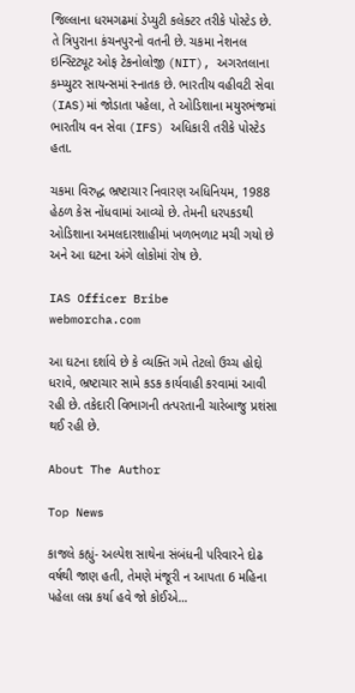જિલ્લાના ધરમગઢમાં ડેપ્યુટી કલેક્ટર તરીકે પોસ્ટેડ છે. તે ત્રિપુરાના કંચનપુરનો વતની છે. ચકમા નેશનલ ઇન્સ્ટિટ્યૂટ ઓફ ટેકનોલોજી (NIT), અગરતલાના કમ્પ્યુટર સાયન્સમાં સ્નાતક છે. ભારતીય વહીવટી સેવા (IAS)માં જોડાતા પહેલા, તે ઓડિશાના મયુરભંજમાં ભારતીય વન સેવા (IFS) અધિકારી તરીકે પોસ્ટેડ હતા.

ચકમા વિરુદ્ધ ભ્રષ્ટાચાર નિવારણ અધિનિયમ, 1988 હેઠળ કેસ નોંધવામાં આવ્યો છે. તેમની ધરપકડથી ઓડિશાના અમલદારશાહીમાં ખળભળાટ મચી ગયો છે અને આ ઘટના અંગે લોકોમાં રોષ છે.

IAS Officer Bribe
webmorcha.com

આ ઘટના દર્શાવે છે કે વ્યક્તિ ગમે તેટલો ઉચ્ચ હોદ્દો ધરાવે, ભ્રષ્ટાચાર સામે કડક કાર્યવાહી કરવામાં આવી રહી છે. તકેદારી વિભાગની તત્પરતાની ચારેબાજુ પ્રશંસા થઈ રહી છે.

About The Author

Top News

કાજલે કહ્યું- અલ્પેશ સાથેના સંબંધની પરિવારને દોઢ વર્ષથી જાણ હતી, તેમણે મંજૂરી ન આપતા 6 મહિના પહેલા લગ્ન કર્યા હવે જો કોઈએ...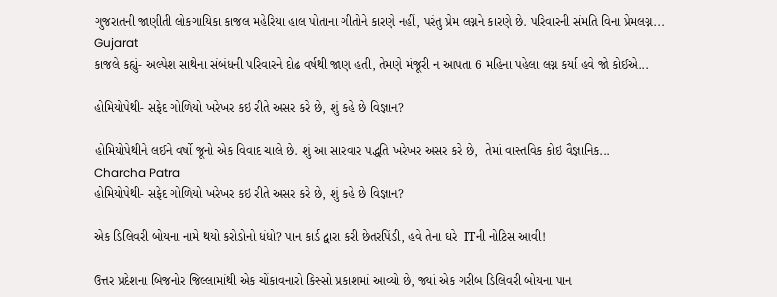ગુજરાતની જાણીતી લોકગાયિકા કાજલ મહેરિયા હાલ પોતાના ગીતોને કારણે નહીં, પરંતુ પ્રેમ લગ્નને કારણે છે. પરિવારની સંમતિ વિના પ્રેમલગ્ન...
Gujarat
કાજલે કહ્યું- અલ્પેશ સાથેના સંબંધની પરિવારને દોઢ વર્ષથી જાણ હતી, તેમણે મંજૂરી ન આપતા 6 મહિના પહેલા લગ્ન કર્યા હવે જો કોઈએ...

હોમિયોપેથી- સફેદ ગોળિયો ખરેખર કઇ રીતે અસર કરે છે, શું કહે છે વિજ્ઞાન?

હોમિયોપેથીને લઈને વર્ષો જૂનો એક વિવાદ ચાલે છે. શું આ સારવાર પદ્ધતિ ખરેખર અસર કરે છે,  તેમાં વાસ્તવિક કોઇ વૈજ્ઞાનિક...
Charcha Patra
હોમિયોપેથી- સફેદ ગોળિયો ખરેખર કઇ રીતે અસર કરે છે, શું કહે છે વિજ્ઞાન?

એક ડિલિવરી બોયના નામે થયો કરોડોનો ધંધો? પાન કાર્ડ દ્વારા કરી છેતરપિંડી, હવે તેના ઘરે  ITની નોટિસ આવી!

ઉત્તર પ્રદેશના બિજનોર જિલ્લામાંથી એક ચોંકાવનારો કિસ્સો પ્રકાશમાં આવ્યો છે, જ્યાં એક ગરીબ ડિલિવરી બોયના પાન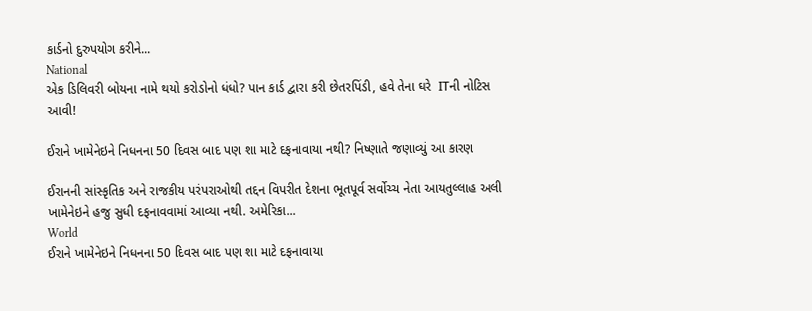કાર્ડનો દુરુપયોગ કરીને...
National
એક ડિલિવરી બોયના નામે થયો કરોડોનો ધંધો? પાન કાર્ડ દ્વારા કરી છેતરપિંડી, હવે તેના ઘરે  ITની નોટિસ આવી!

ઈરાને ખામેનેઇને નિધનના 50 દિવસ બાદ પણ શા માટે દફનાવાયા નથી? નિષ્ણાતે જણાવ્યું આ કારણ

ઈરાનની સાંસ્કૃતિક અને રાજકીય પરંપરાઓથી તદ્દન વિપરીત દેશના ભૂતપૂર્વ સર્વોચ્ચ નેતા આયતુલ્લાહ અલી ખામેનેઇને હજુ સુધી દફનાવવામાં આવ્યા નથી. અમેરિકા...
World
ઈરાને ખામેનેઇને નિધનના 50 દિવસ બાદ પણ શા માટે દફનાવાયા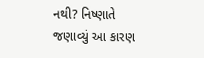નથી? નિષ્ણાતે જણાવ્યું આ કારણ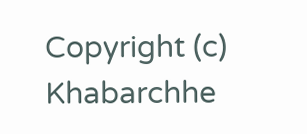Copyright (c) Khabarchhe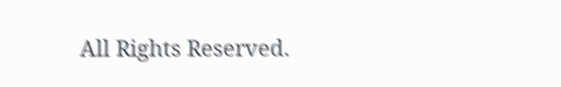All Rights Reserved.